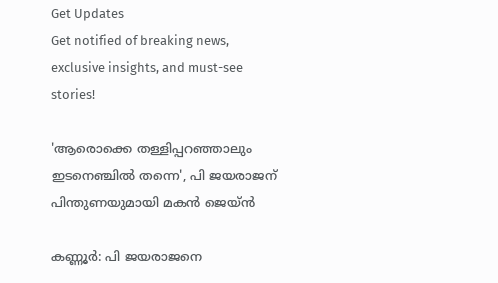Get Updates
Get notified of breaking news, exclusive insights, and must-see stories!

'ആരൊക്കെ തള്ളിപ്പറഞ്ഞാലും ഇടനെഞ്ചില്‍ തന്നെ', പി ജയരാജന് പിന്തുണയുമായി മകൻ ജെയ്ൻ

കണ്ണൂര്‍: പി ജയരാജനെ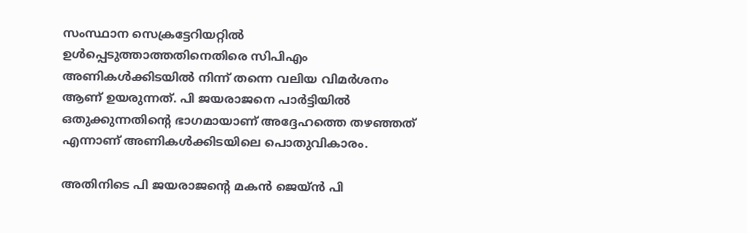സംസ്ഥാന സെക്രട്ടേറിയറ്റില്‍ ഉള്‍പ്പെടുത്താത്തതിനെതിരെ സിപിഎം അണികള്‍ക്കിടയില്‍ നിന്ന് തന്നെ വലിയ വിമര്‍ശനം ആണ് ഉയരുന്നത്. പി ജയരാജനെ പാര്‍ട്ടിയില്‍ ഒതുക്കുന്നതിന്റെ ഭാഗമായാണ് അദ്ദേഹത്തെ തഴഞ്ഞത് എന്നാണ് അണികള്‍ക്കിടയിലെ പൊതുവികാരം.

അതിനിടെ പി ജയരാജന്റെ മകന്‍ ജെയ്ന്‍ പി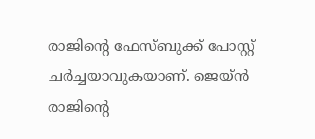രാജിന്റെ ഫേസ്ബുക്ക് പോസ്റ്റ് ചര്‍ച്ചയാവുകയാണ്. ജെയ്ന്‍ രാജിന്റെ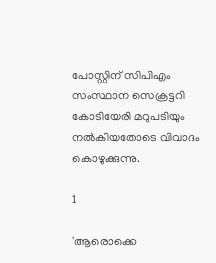പോസ്റ്റിന് സിപിഎം സംസ്ഥാന സെക്രട്ടറി കോടിയേരി മറുപടിയും നല്‍കിയതോടെ വിവാദം കൊഴുക്കുന്നു.

1

'ആരൊക്കെ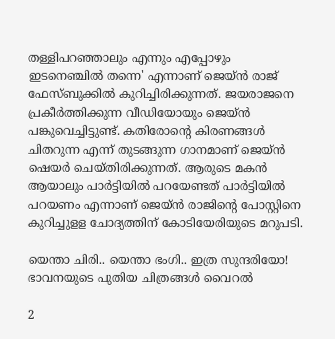തള്ളിപറഞ്ഞാലും എന്നും എപ്പോഴും ഇടനെഞ്ചില്‍ തന്നെ' എന്നാണ് ജെയ്ന്‍ രാജ് ഫേസ്ബുക്കില്‍ കുറിച്ചിരിക്കുന്നത്. ജയരാജനെ പ്രകീര്‍ത്തിക്കുന്ന വീഡിയോയും ജെയ്ന്‍ പങ്കുവെച്ചിട്ടുണ്ട്. കതിരോന്റെ കിരണങ്ങള്‍ ചിതറുന്ന എന്ന് തുടങ്ങുന്ന ഗാനമാണ് ജെയ്ന്‍ ഷെയര്‍ ചെയ്തിരിക്കുന്നത്. ആരുടെ മകന്‍ ആയാലും പാര്‍ട്ടിയില്‍ പറയേണ്ടത് പാര്‍ട്ടിയില്‍ പറയണം എന്നാണ് ജെയ്ന്‍ രാജിന്റെ പോസ്റ്റിനെ കുറിച്ചുളള ചോദ്യത്തിന് കോടിയേരിയുടെ മറുപടി.

യെന്താ ചിരി.. യെന്താ ഭംഗി.. ഇത്ര സുന്ദരിയോ! ഭാവനയുടെ പുതിയ ചിത്രങ്ങൾ വൈറൽ

2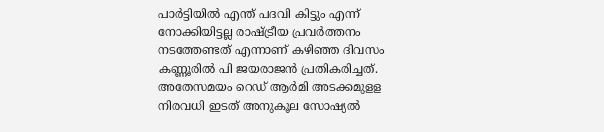പാര്‍ട്ടിയില്‍ എന്ത് പദവി കിട്ടും എന്ന് നോക്കിയിട്ടല്ല രാഷ്ട്രീയ പ്രവര്‍ത്തനം നടത്തേണ്ടത് എന്നാണ് കഴിഞ്ഞ ദിവസം കണ്ണൂരില്‍ പി ജയരാജന്‍ പ്രതികരിച്ചത്. അതേസമയം റെഡ് ആര്‍മി അടക്കമുളള നിരവധി ഇടത് അനുകൂല സോഷ്യല്‍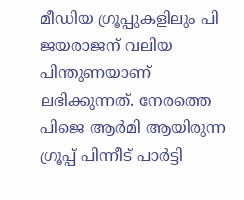മീഡിയ ഗ്രൂപ്പുകളിലും പി ജയരാജന് വലിയ പിന്തുണയാണ് ലഭിക്കുന്നത്. നേരത്തെ പിജെ ആര്‍മി ആയിരുന്ന ഗ്രൂപ്പ് പിന്നീട് പാര്‍ട്ടി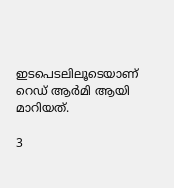ഇടപെടലിലൂടെയാണ് റെഡ് ആര്‍മി ആയി മാറിയത്.

3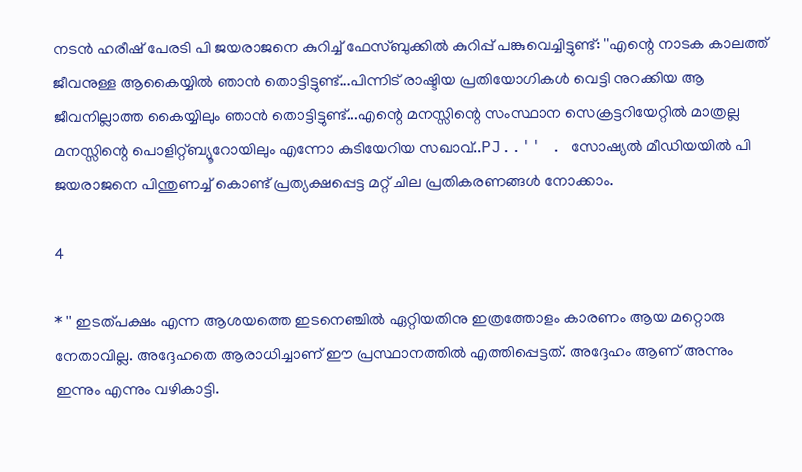നടൻ ഹരീഷ് പേരടി പി ജയരാജനെ കുറിച്ച് ഫേസ്ബുക്കിൽ കുറിപ്പ് പങ്കുവെച്ചിട്ടുണ്ട്: ''എന്റെ നാടക കാലത്ത് ജീവനുള്ള ആകൈയ്യിൽ ഞാൻ തൊട്ടിട്ടുണ്ട്...പിന്നിട് രാഷ്ടിയ പ്രതിയോഗികൾ വെട്ടി നുറക്കിയ ആ ജീവനില്ലാത്ത കൈയ്യിലും ഞാൻ തൊട്ടിട്ടുണ്ട്...എന്റെ മനസ്സിന്റെ സംസ്ഥാന സെക്രട്ടറിയേറ്റിൽ മാത്രല്ല മനസ്സിന്റെ പൊളിറ്റ്ബ്യൂറോയിലും എന്നോ കുടിയേറിയ സഖാവ്..PJ..'' . സോഷ്യൽ മീഡിയയിൽ പി ജയരാജനെ പിന്തുണച്ച് കൊണ്ട് പ്രത്യക്ഷപ്പെട്ട മറ്റ് ചില പ്രതികരണങ്ങൾ നോക്കാം.

4

* '' ഇടത്പക്ഷം എന്ന ആശയത്തെ ഇടനെഞ്ചിൽ ഏറ്റിയതിനു ഇത്രത്തോളം കാരണം ആയ മറ്റൊരു നേതാവില്ല. അദ്ദേഹതെ ആരാധിച്ചാണ് ഈ പ്രസ്ഥാനത്തിൽ എത്തിപ്പെട്ടത്. അദ്ദേഹം ആണ് അന്നും ഇന്നും എന്നും വഴികാട്ടി.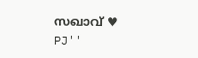സഖാവ് ♥ PJ''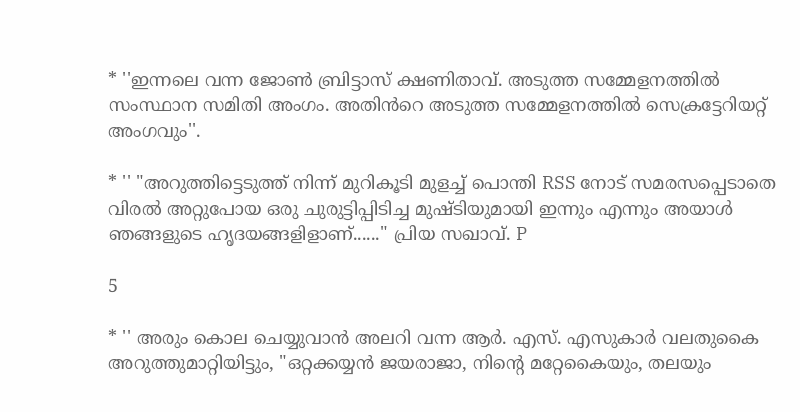* ''ഇന്നലെ വന്ന ജോൺ ബ്രിട്ടാസ് ക്ഷണിതാവ്. അടുത്ത സമ്മേളനത്തിൽ സംസ്ഥാന സമിതി അംഗം. അതിൻറെ അടുത്ത സമ്മേളനത്തിൽ സെക്രട്ടേറിയറ്റ് അംഗവും''.

* '' "അറുത്തിട്ടെടുത്ത് നിന്ന് മുറികൂടി മുളച്ച് പൊന്തി RSS നോട് സമരസപ്പെടാതെ വിരൽ അറ്റുപോയ ഒരു ചുരുട്ടിപ്പിടിച്ച മുഷ്ടിയുമായി ഇന്നും എന്നും അയാൾ ഞങ്ങളുടെ ഹൃദയങ്ങളിളാണ്......" പ്രിയ സഖാവ്. P

5

* '' അരും കൊല ചെയ്യുവാൻ അലറി വന്ന ആർ. എസ്. എസുകാർ വലതുകൈ അറുത്തുമാറ്റിയിട്ടും, "ഒറ്റക്കയ്യൻ ജയരാജാ, നിന്റെ മറ്റേകൈയും, തലയും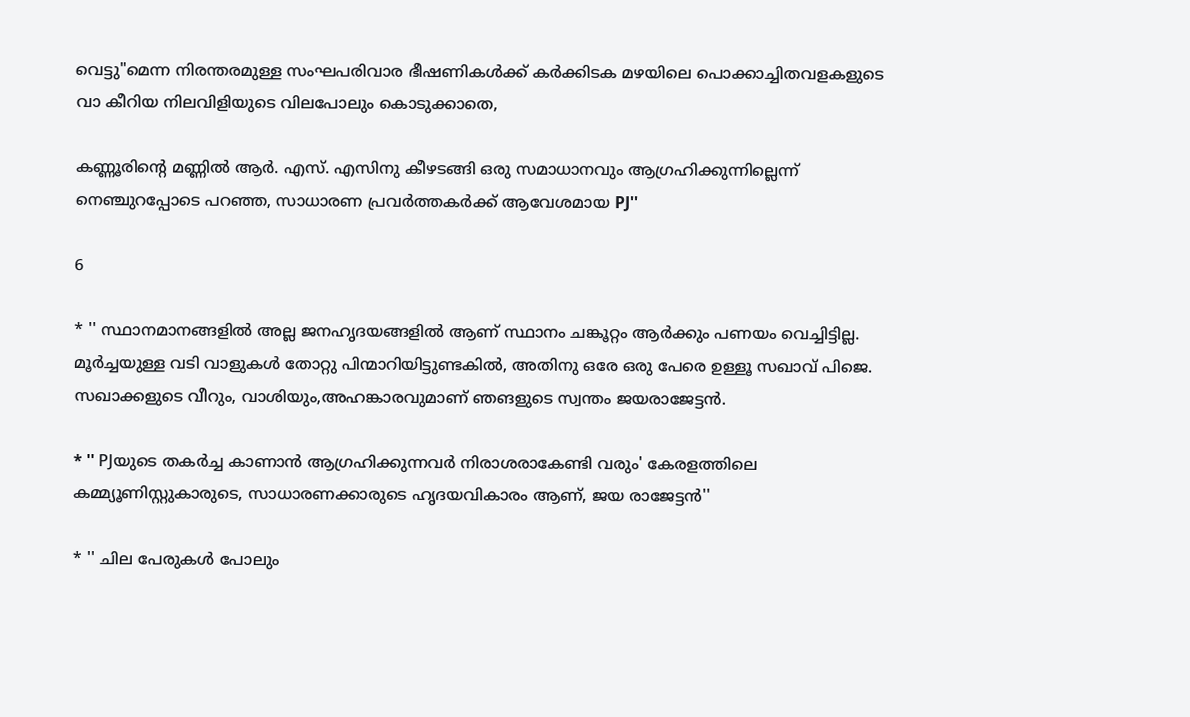വെട്ടു"മെന്ന നിരന്തരമുള്ള സംഘപരിവാര ഭീഷണികൾക്ക് കർക്കിടക മഴയിലെ പൊക്കാച്ചിതവളകളുടെ വാ കീറിയ നിലവിളിയുടെ വിലപോലും കൊടുക്കാതെ,

കണ്ണൂരിന്റെ മണ്ണിൽ ആർ. എസ്. എസിനു കീഴടങ്ങി ഒരു സമാധാനവും ആഗ്രഹിക്കുന്നില്ലെന്ന് നെഞ്ചുറപ്പോടെ പറഞ്ഞ, സാധാരണ പ്രവർത്തകർക്ക് ആവേശമായ PJ''

6

* '' സ്ഥാനമാനങ്ങളിൽ അല്ല ജനഹൃദയങ്ങളിൽ ആണ് സ്ഥാനം ചങ്കൂറ്റം ആർക്കും പണയം വെച്ചിട്ടില്ല. മൂർച്ചയുള്ള വടി വാളുകൾ തോറ്റു പിന്മാറിയിട്ടുണ്ടകിൽ, അതിനു ഒരേ ഒരു പേരെ ഉള്ളൂ സഖാവ് പിജെ. സഖാക്കളുടെ വീറും, വാശിയും,അഹങ്കാരവുമാണ് ഞങളുടെ സ്വന്തം ജയരാജേട്ടൻ.

* '' PJയുടെ തകർച്ച കാണാൻ ആഗ്രഹിക്കുന്നവർ നിരാശരാകേണ്ടി വരും' കേരളത്തിലെ കമ്മ്യൂണിസ്റ്റുകാരുടെ, സാധാരണക്കാരുടെ ഹൃദയവികാരം ആണ്, ജയ രാജേട്ടൻ''

* '' ചില പേരുകൾ പോലും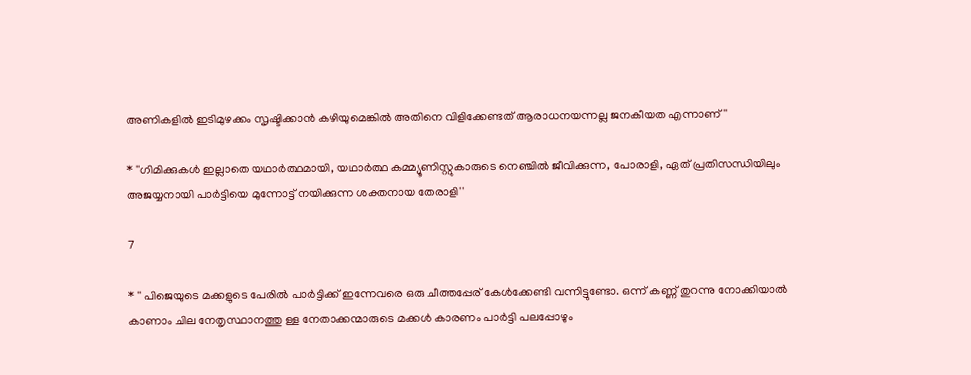അണികളിൽ ഇടിമുഴക്കം സൃഷ്ടിക്കാൻ കഴിയുമെങ്കിൽ അതിനെ വിളിക്കേണ്ടത്‌ ആരാധനയന്നല്ല ജനകീയത എന്നാണ് ''

* ''ഗിമിക്കുകൾ ഇല്ലാതെ യഥാർത്ഥമായി, യഥാർത്ഥ കമ്മ്യൂണിസ്റ്റുകാരുടെ നെഞ്ചിൽ ജീവിക്കുന്ന, പോരാളി, ഏത് പ്രതിസന്ധിയിലും അജയ്യനായി പാർട്ടിയെ മുന്നോട്ട് നയിക്കുന്ന ശക്തനായ തേരാളി''

7

* '' പിജെയുടെ മക്കളുടെ പേരിൽ പാർട്ടിക്ക് ഇന്നേവരെ ഒരു ചീത്തപ്പേര് കേൾക്കേണ്ടി വന്നിട്ടുണ്ടോ. ഒന്ന് കണ്ണ് തുറന്നു നോക്കിയാൽ കാണാം ചില നേതൃസ്ഥാനത്തു ള്ള നേതാക്കന്മാരുടെ മക്കൾ കാരണം പാർട്ടി പലപ്പോഴും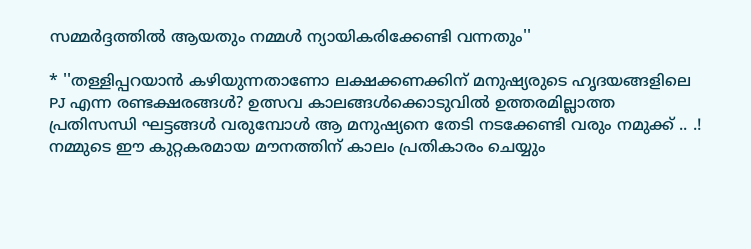സമ്മർദ്ദത്തിൽ ആയതും നമ്മൾ ന്യായികരിക്കേണ്ടി വന്നതും''

* ''തള്ളിപ്പറയാൻ കഴിയുന്നതാണോ ലക്ഷക്കണക്കിന് മനുഷ്യരുടെ ഹൃദയങ്ങളിലെ PJ എന്ന രണ്ടക്ഷരങ്ങൾ? ഉത്സവ കാലങ്ങൾക്കൊടുവിൽ ഉത്തരമില്ലാത്ത പ്രതിസന്ധി ഘട്ടങ്ങൾ വരുമ്പോൾ ആ മനുഷ്യനെ തേടി നടക്കേണ്ടി വരും നമുക്ക് .. .! നമ്മുടെ ഈ കുറ്റകരമായ മൗനത്തിന് കാലം പ്രതികാരം ചെയ്യും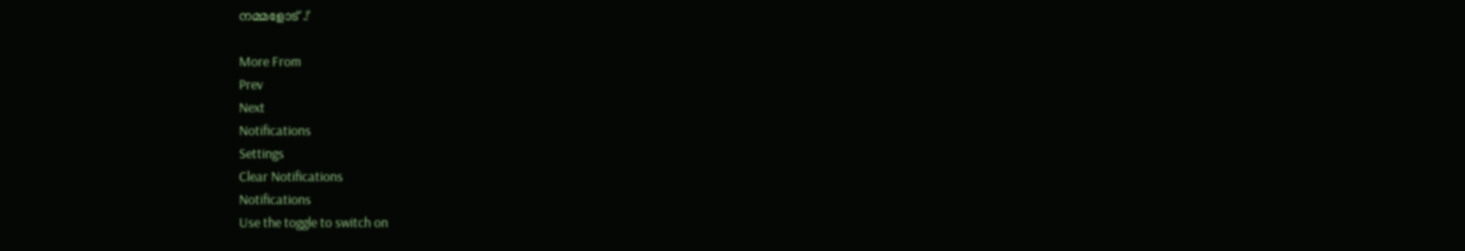നമ്മളോട് .!'

More From
Prev
Next
Notifications
Settings
Clear Notifications
Notifications
Use the toggle to switch on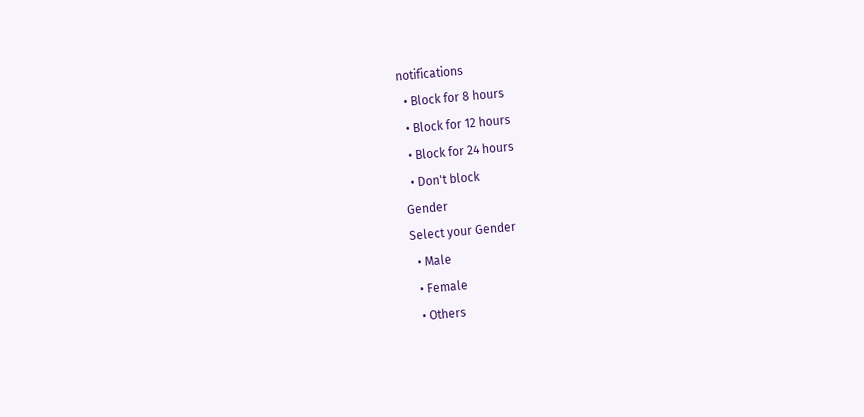notifications
  • Block for 8 hours
  • Block for 12 hours
  • Block for 24 hours
  • Don't block
Gender
Select your Gender
  • Male
  • Female
  • Others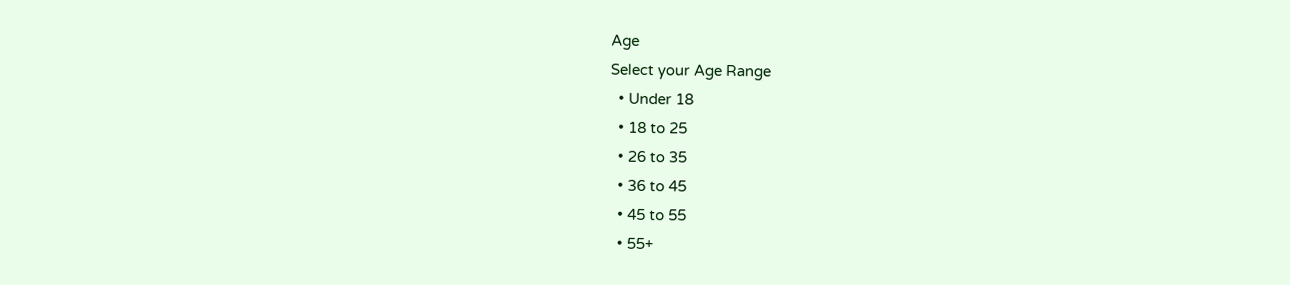Age
Select your Age Range
  • Under 18
  • 18 to 25
  • 26 to 35
  • 36 to 45
  • 45 to 55
  • 55+